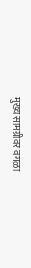मुख्य सामग्रीवर वगळा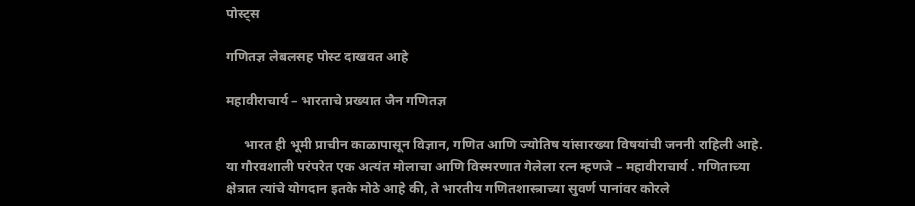पोस्ट्स

गणितज्ञ लेबलसह पोस्ट दाखवत आहे

महावीराचार्य – भारताचे प्रख्यात जैन गणितज्ञ

     भारत ही भूमी प्राचीन काळापासून विज्ञान, गणित आणि ज्योतिष यांसारख्या विषयांची जननी राहिली आहे. या गौरवशाली परंपरेत एक अत्यंत मोलाचा आणि विस्मरणात गेलेला रत्न म्हणजे – महावीराचार्य . गणिताच्या क्षेत्रात त्यांचे योगदान इतके मोठे आहे की, ते भारतीय गणितशास्त्राच्या सुवर्ण पानांवर कोरले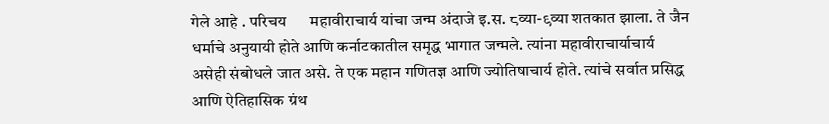गेले आहे . परिचय      महावीराचार्य यांचा जन्म अंदाजे इ.स. ८व्या-९व्या शतकात झाला. ते जैन धर्माचे अनुयायी होते आणि कर्नाटकातील समृद्ध भागात जन्मले. त्यांना महावीराचार्याचार्य असेही संबोधले जात असे. ते एक महान गणितज्ञ आणि ज्योतिषाचार्य होते. त्यांचे सर्वात प्रसिद्ध आणि ऐतिहासिक ग्रंथ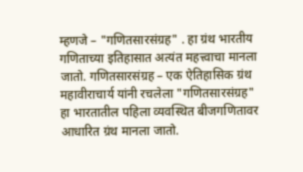म्हणजे – "गणितसारसंग्रह" . हा ग्रंथ भारतीय गणिताच्या इतिहासात अत्यंत महत्त्वाचा मानला जातो. गणितसारसंग्रह – एक ऐतिहासिक ग्रंथ      महावीराचार्य यांनी रचलेला "गणितसारसंग्रह" हा भारतातील पहिला व्यवस्थित बीजगणितावर आधारित ग्रंथ मानला जातो.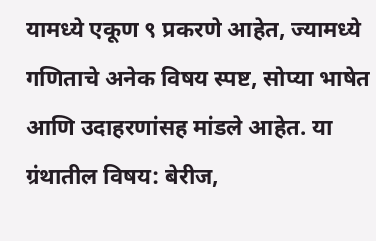यामध्ये एकूण ९ प्रकरणे आहेत, ज्यामध्ये गणिताचे अनेक विषय स्पष्ट, सोप्या भाषेत आणि उदाहरणांसह मांडले आहेत. या ग्रंथातील विषय: बेरीज,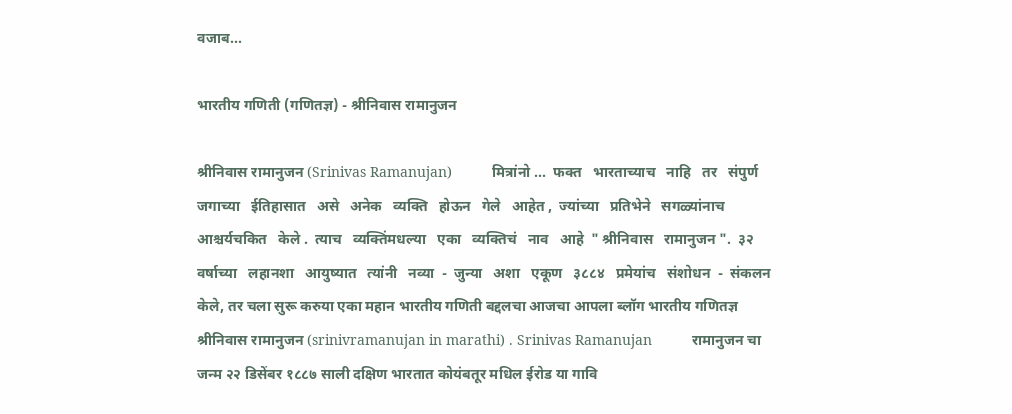वजाब...

भारतीय गणिती (गणितज्ञ) - श्रीनिवास रामानुजन

श्रीनिवास रामानुजन (Srinivas Ramanujan)          मित्रांनो ...  फक्त   भारताच्याच   नाहि   तर   संपुर्ण   जगाच्या   ईतिहासात   असे   अनेक   व्यक्ति   होऊन   गेले   आहेत ,  ज्यांच्या   प्रतिभेने   सगळ्यांनाच   आश्चर्यचकित   केले .  त्याच   व्यक्तिंमधल्या   एका   व्यक्तिचं   नाव   आहे  " श्रीनिवास   रामानुजन ".  ३२   वर्षाच्या   लहानशा   आयुष्यात   त्यांनी   नव्या  -  जुन्या   अशा   एकूण   ३८८४   प्रमेयांच   संशोधन  -  संकलन   केले, तर चला सुरू करुया एका महान भारतीय गणिती बद्दलचा आजचा आपला ब्लॉग भारतीय गणितज्ञ श्रीनिवास रामानुजन (srinivramanujan in marathi) . Srinivas Ramanujan          रामानुजन चा जन्म २२ डिसेंबर १८८७ साली दक्षिण भारतात कोयंबतूर मधिल ईरोड या गावि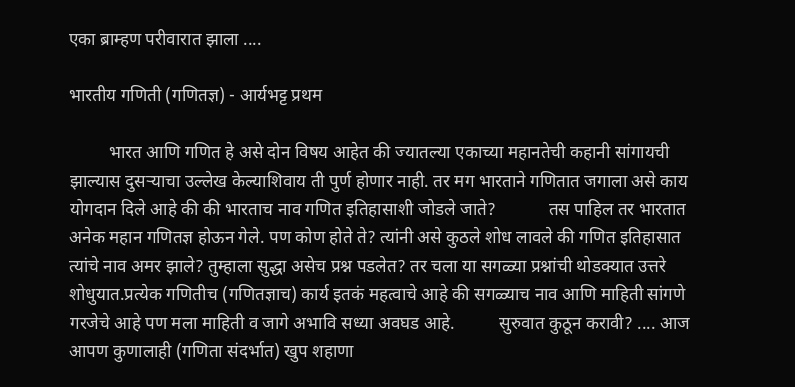एका ब्राम्हण परीवारात झाला ....

भारतीय गणिती (गणितज्ञ) - आर्यभट्ट प्रथम

         भारत आणि गणित हे असे दोन विषय आहेत की ज्यातल्या एकाच्या महानतेची कहानी सांगायची झाल्यास दुसर्‍याचा उल्लेख केल्याशिवाय ती पुर्ण होणार नाही. तर मग भारताने गणितात जगाला असे काय योगदान दिले आहे की की भारताच नाव गणित इतिहासाशी जोडले जाते?            तस पाहिल तर भारतात अनेक महान गणितज्ञ होऊन गेले. पण कोण होते ते? त्यांनी असे कुठले शोध लावले की गणित इतिहासात त्यांचे नाव अमर झाले? तुम्हाला सुद्धा असेच प्रश्न पडलेत? तर चला या सगळ्या प्रश्नांची थोडक्यात उत्तरे शोधुयात.प्रत्येक गणितीच (गणितज्ञाच) कार्य इतकं महत्वाचे आहे की सगळ्याच नाव आणि माहिती सांगणे गरजेचे आहे पण मला माहिती व जागे अभावि सध्या अवघड आहे.          सुरुवात कुठून करावी? .... आज आपण कुणालाही (गणिता संदर्भात) खुप शहाणा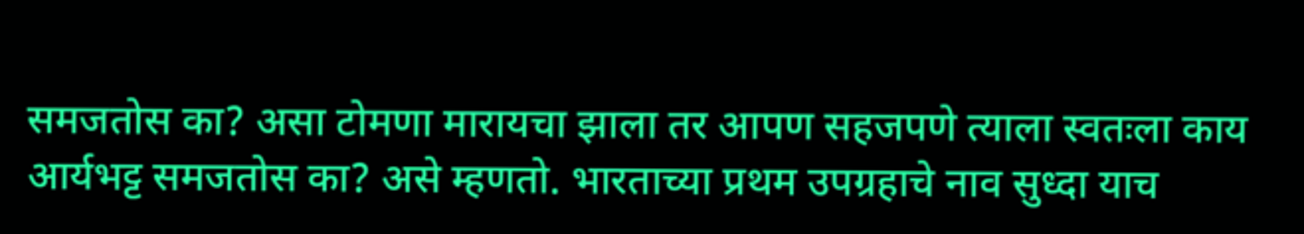समजतोस का? असा टोमणा मारायचा झाला तर आपण सहजपणे त्याला स्वतःला काय आर्यभट्ट समजतोस का? असे म्हणतो. भारताच्या प्रथम उपग्रहाचे नाव सुध्दा याच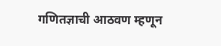गणितज्ञाची आठवण म्हणून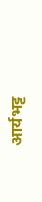आर्यभट्ट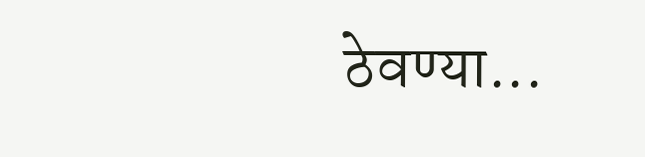ठेवण्या...